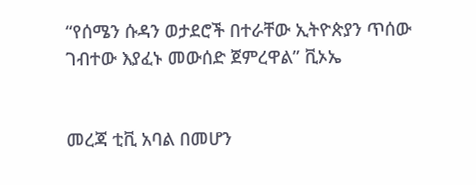“የሰሜን ሱዳን ወታደሮች በተራቸው ኢትዮጵያን ጥሰው ገብተው እያፈኑ መውሰድ ጀምረዋል” ቪኦኤ


መረጃ ቲቪ አባል በመሆን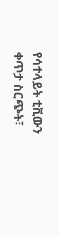የሳተላይት ቲቪውን ቀጥታ ስርጭት፣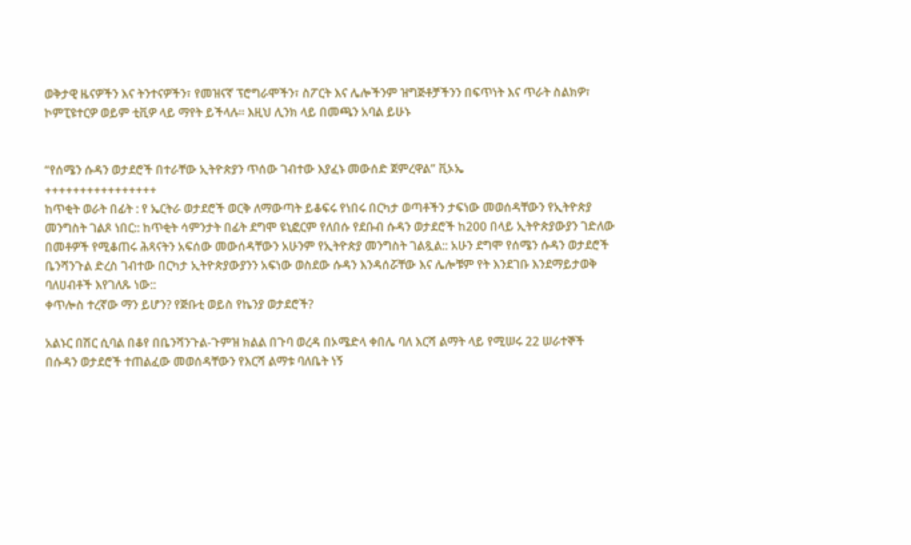ወቅታዊ ዜናዎችን እና ትንተናዎችን፣ የመዝናኛ ፕሮግራሞችን፣ ስፖርት እና ሌሎችንም ዝግጅቶቻችንን በፍጥነት እና ጥራት ስልክዎ፣ ኮምፒዩተርዎ ወይም ቲቪዎ ላይ ማየት ይችላሉ። እዚህ ሊንክ ላይ በመጫን አባል ይሁኑ


“የሰሜን ሱዳን ወታደሮች በተራቸው ኢትዮጵያን ጥሰው ገብተው እያፈኑ መውሰድ ጀምረዋል” ቪኦኤ
++++++++++++++++
ከጥቂት ወራት በፊት : የ ኤርትራ ወታደሮች ወርቅ ለማውጣት ይቆፍሩ የነበሩ በርካታ ወጣቶችን ታፍነው መወሰዳቸውን የኢትዮጵያ መንግስት ገልጾ ነበር:: ከጥቂት ሳምንታት በፊት ደግሞ ዩኒፎርም የለበሱ የደቡብ ሱዳን ወታደሮች ከ200 በላይ ኢትዮጵያውያን ገድለው በመቶዎች የሚቆጠሩ ሕጻናትን አፍሰው መውሰዳቸውን አሁንም የኢትዮጵያ መንግስት ገልጿል:: አሁን ደግሞ የሰሜን ሱዳን ወታደሮች ቤንሻንጉል ድረስ ገብተው በርካታ ኢትዮጵያውያንን አፍነው ወስደው ሱዳን እንዳሰሯቸው እና ሌሎቹም የት እንደገቡ እንደማይታወቅ ባለሀብቶች እየገለጹ ነው::
ቀጥሎስ ተረኛው ማን ይሆን? የጅቡቲ ወይስ የኬንያ ወታደሮች?

አልኑር በሽር ሲባል በቆየ በቤንሻንጉል-ጉምዝ ክልል በጉባ ወረዳ በኦሜድላ ቀበሌ ባለ እርሻ ልማት ላይ የሚሠሩ 22 ሠራተኞች በሱዳን ወታደሮች ተጠልፈው መወሰዳቸውን የእርሻ ልማቱ ባለቤት ነኝ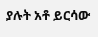ያሉት አቶ ይርሳው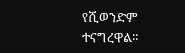የሺወንድም ተናግረዋል።